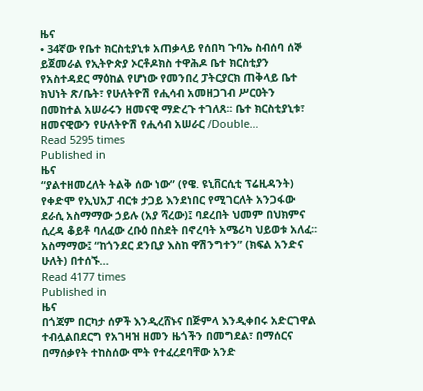ዜና
• 34ኛው የቤተ ክርስቲያኒቱ አጠቃላይ የሰበካ ጉባኤ ስብሰባ ሰኞ ይጀመራል የኢትዮጵያ ኦርቶዶክስ ተዋሕዶ ቤተ ክርስቲያን የአስተዳደር ማዕከል የሆነው የመንበረ ፓትርያርክ ጠቅላይ ቤተ ክህነት ጽ/ቤት፣ የሁለትዮሽ የሒሳብ አመዘጋገብ ሥርዐትን በመከተል አሠራሩን ዘመናዊ ማድረጉ ተገለጸ፡፡ ቤተ ክርስቲያኒቱ፣ ዘመናዊውን የሁለትዮሽ የሒሳብ አሠራር /Double…
Read 5295 times
Published in
ዜና
“ያልተዘመረለት ትልቅ ሰው ነው” (የዌ. ዩኒቨርሲቲ ፕሬዚዳንት) የቀድሞ የኢህአፓ ብርቱ ታጋይ እንደነበር የሚገርለት አንጋፋው ደራሲ አስማማው ኃይሉ (አያ ሻረው)፤ ባደረበት ህመም በህክምና ሲረዳ ቆይቶ ባለፈው ረቡዕ በስደት በኖረባት አሜሪካ ህይወቱ አለፈ፡፡ አስማማው፤ “ከጎንደር ደንቢያ እስከ ዋሽንግተን” (ክፍል አንድና ሁለት) በተሰኙ…
Read 4177 times
Published in
ዜና
በጎጃም በርካታ ሰዎች እንዲረሸኑና በጅምላ እንዲቀበሩ አድርገዋል ተብሏልበደርግ የአገዛዝ ዘመን ዜጎችን በመግደል፣ በማሰርና በማሰቃየት ተከስሰው ሞት የተፈረደባቸው አንድ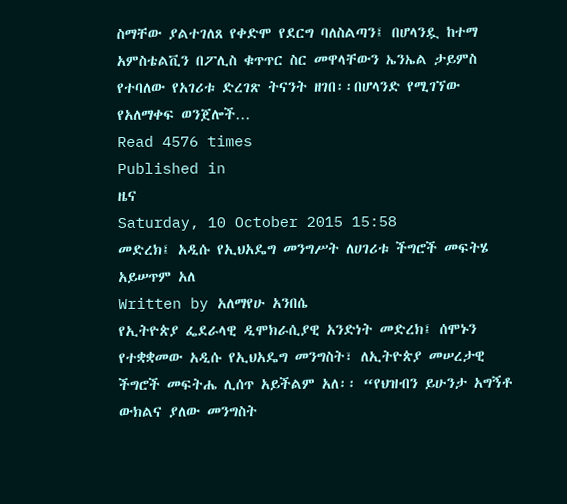ስማቸው ያልተገለጸ የቀድሞ የደርግ ባለስልጣን፤ በሆላንዷ ከተማ አምስቴልቪን በፖሊስ ቁጥጥር ስር መዋላቸውን ኤንኤል ታይምስ የተባለው የአገሪቱ ድረገጽ ትናንት ዘገበ፡፡በሆላንድ የሚገኘው የአለማቀፍ ወንጀሎች…
Read 4576 times
Published in
ዜና
Saturday, 10 October 2015 15:58
መድረክ፤ አዲሱ የኢህአዴግ መንግሥት ለሀገሪቱ ችግሮች መፍትሄ አይሠጥም አለ
Written by አለማየሁ አንበሴ
የኢትዮጵያ ፌደራላዊ ዲሞክራሲያዊ አንድነት መድረክ፤ ሰሞኑን የተቋቋመው አዲሱ የኢህአዴግ መንግስት፣ ለኢትዮጵያ መሠረታዊ ችግሮች መፍትሔ ሊሰጥ አይችልም አለ፡፡ “የህዝብን ይሁንታ አግኝቶ ውክልና ያለው መንግስት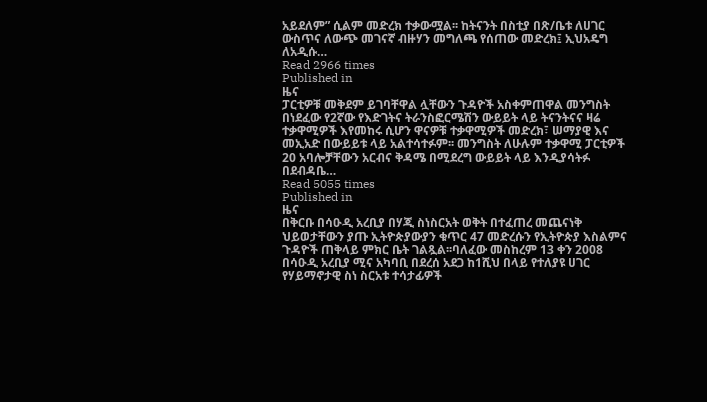አይደለም” ሲልም መድረክ ተቃውሟል፡፡ ከትናንት በስቲያ በጽ/ቤቱ ለሀገር ውስጥና ለውጭ መገናኛ ብዙሃን መግለጫ የሰጠው መድረክ፤ ኢህአዴግ ለአዲሱ…
Read 2966 times
Published in
ዜና
ፓርቲዎቹ መቅደም ይገባቸዋል ሏቸውን ጉዳዮች አስቀምጠዋል መንግስት በነደፈው የ2ኛው የእድገትና ትራንስፎርሜሽን ውይይት ላይ ትናንትናና ዛሬ ተቃዋሚዎች እየመከሩ ሲሆን ዋናዎቹ ተቃዋሚዎች መድረክ፣ ሠማያዊ እና መኢአድ በውይይቱ ላይ አልተሳተፉም፡፡ መንግስት ለሁሉም ተቃዋሚ ፓርቲዎች 20 አባሎቻቸውን አርብና ቅዳሜ በሚደረግ ውይይት ላይ እንዲያሳትፉ በደብዳቤ…
Read 5055 times
Published in
ዜና
በቅርቡ በሳዑዲ አረቢያ በሃጂ ስነስርአት ወቅት በተፈጠረ መጨናነቅ ህይወታቸውን ያጡ ኢትዮጵያውያን ቁጥር 47 መድረሱን የኢትዮጵያ እስልምና ጉዳዮች ጠቅላይ ምክር ቤት ገልጿል፡፡ባለፈው መስከረም 13 ቀን 2008 በሳዑዲ አረቢያ ሚና አካባቢ በደረሰ አደጋ ከ1ሺህ በላይ የተለያዩ ሀገር የሃይማኖታዊ ስነ ስርአቱ ተሳታፊዎች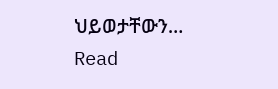ህይወታቸውን…
Read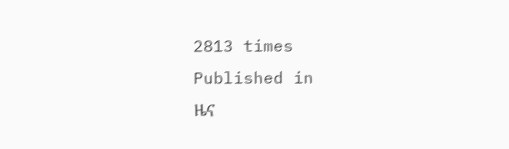2813 times
Published in
ዜና